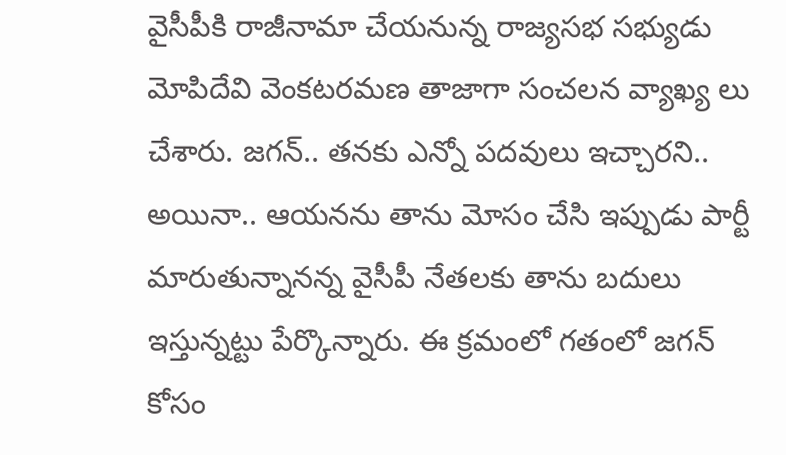వైసీపీకి రాజీనామా చేయనున్న రాజ్యసభ సభ్యుడు మోపిదేవి వెంకటరమణ తాజాగా సంచలన వ్యాఖ్య లు చేశారు. జగన్.. తనకు ఎన్నో పదవులు ఇచ్చారని.. అయినా.. ఆయనను తాను మోసం చేసి ఇప్పుడు పార్టీ మారుతున్నానన్న వైసీపీ నేతలకు తాను బదులు ఇస్తున్నట్టు పేర్కొన్నారు. ఈ క్రమంలో గతంలో జగన్ కోసం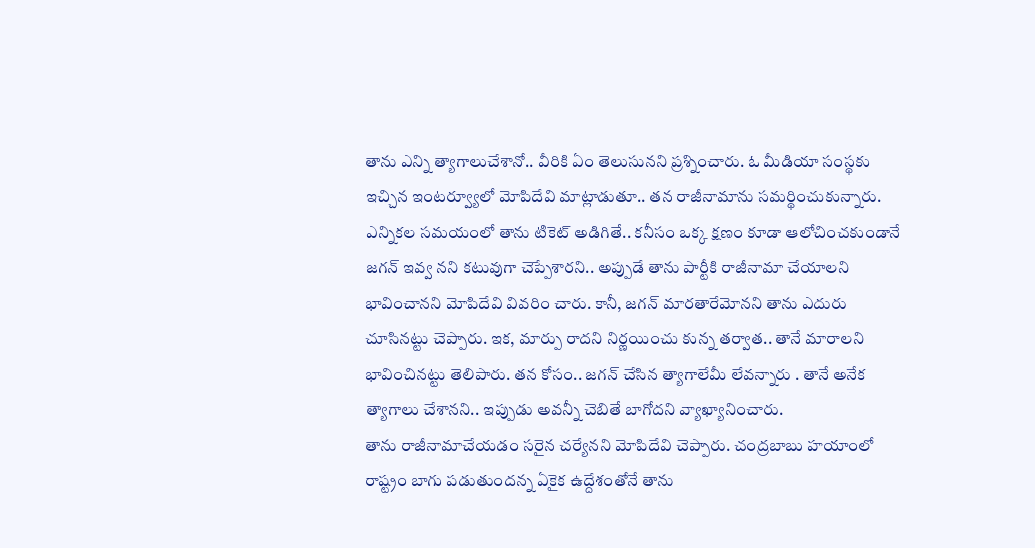తాను ఎన్ని త్యాగాలుచేశానో.. వీరికి ఏం తెలుసునని ప్రశ్నించారు. ఓ మీడియా సంస్థకు ఇచ్చిన ఇంటర్వ్యూలో మోపిదేవి మాట్లాడుతూ.. తన రాజీనామాను సమర్థించుకున్నారు.
ఎన్నికల సమయంలో తాను టికెట్ అడిగితే.. కనీసం ఒక్క క్షణం కూడా ఆలోచించకుండానే జగన్ ఇవ్వ నని కటువుగా చెప్పేశారని.. అప్పుడే తాను పార్టీకి రాజీనామా చేయాలని భావించానని మోపిదేవి వివరిం చారు. కానీ, జగన్ మారతారేమోనని తాను ఎదురు చూసినట్టు చెప్పారు. ఇక, మార్పు రాదని నిర్ణయించు కున్న తర్వాత.. తానే మారాలని భావించినట్టు తెలిపారు. తన కోసం.. జగన్ చేసిన త్యాగాలేమీ లేవన్నారు . తానే అనేక త్యాగాలు చేశానని.. ఇప్పుడు అవన్నీ చెబితే బాగోదని వ్యాఖ్యానించారు.
తాను రాజీనామాచేయడం సరైన చర్యేనని మోపిదేవి చెప్పారు. చంద్రబాబు హయాంలో రాష్ట్రం బాగు పడుతుందన్న ఏకైక ఉద్దేశంతోనే తాను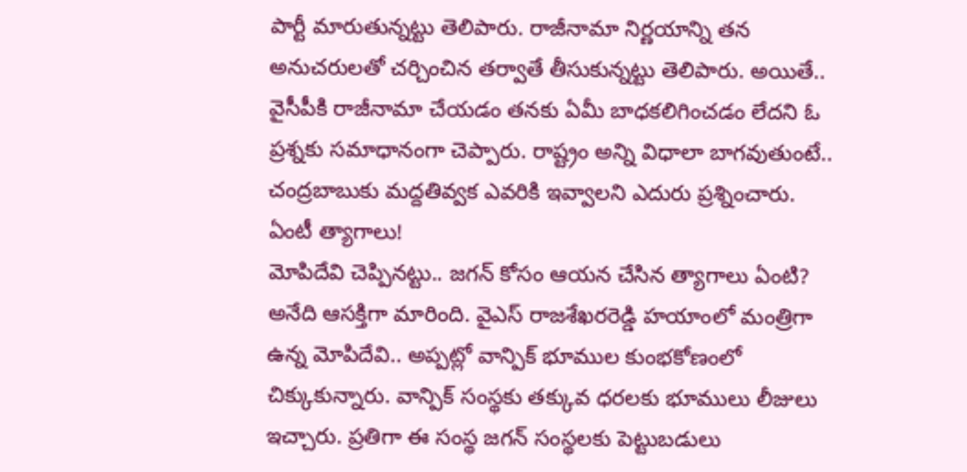పార్టీ మారుతున్నట్టు తెలిపారు. రాజీనామా నిర్ణయాన్ని తన అనుచరులతో చర్చించిన తర్వాతే తీసుకున్నట్టు తెలిపారు. అయితే.. వైసీపీకి రాజీనామా చేయడం తనకు ఏమీ బాధకలిగించడం లేదని ఓ ప్రశ్నకు సమాధానంగా చెప్పారు. రాష్ట్రం అన్ని విధాలా బాగవుతుంటే.. చంద్రబాబుకు మద్దతివ్వక ఎవరికి ఇవ్వాలని ఎదురు ప్రశ్నించారు.
ఏంటీ త్యాగాలు!
మోపిదేవి చెప్పినట్టు.. జగన్ కోసం ఆయన చేసిన త్యాగాలు ఏంటి? అనేది ఆసక్తిగా మారింది. వైఎస్ రాజశేఖరరెడ్డి హయాంలో మంత్రిగా ఉన్న మోపిదేవి.. అప్పట్లో వాన్పిక్ భూముల కుంభకోణంలో చిక్కుకున్నారు. వాన్పిక్ సంస్థకు తక్కువ ధరలకు భూములు లీజులు ఇచ్చారు. ప్రతిగా ఈ సంస్థ జగన్ సంస్థలకు పెట్టుబడులు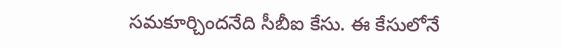సమకూర్చిందనేది సీబీఐ కేసు. ఈ కేసులోనే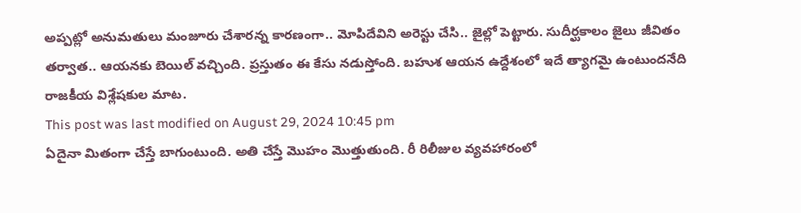అప్పట్లో అనుమతులు మంజూరు చేశారన్న కారణంగా.. మోపిదేవిని అరెస్టు చేసి.. జైల్లో పెట్టారు. సుదీర్ఘకాలం జైలు జీవితం తర్వాత.. ఆయనకు బెయిల్ వచ్చింది. ప్రస్తుతం ఈ కేసు నడుస్తోంది. బహుశ ఆయన ఉద్దేశంలో ఇదే త్యాగమై ఉంటుందనేది రాజకీయ విశ్లేషకుల మాట.
This post was last modified on August 29, 2024 10:45 pm
ఏదైనా మితంగా చేస్తే బాగుంటుంది. అతి చేస్తే మొహం మొత్తుతుంది. రీ రిలీజుల వ్యవహారంలో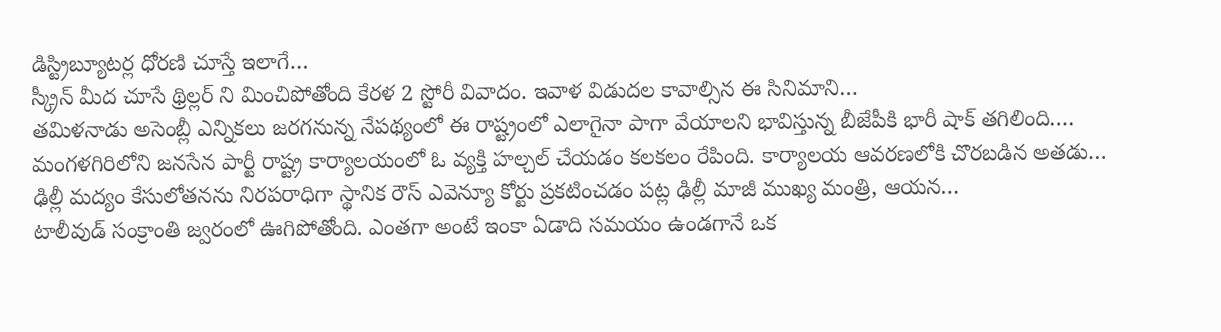డిస్ట్రిబ్యూటర్ల ధోరణి చూస్తే ఇలాగే…
స్క్రీన్ మీద చూసే థ్రిల్లర్ ని మించిపోతోంది కేరళ 2 స్టోరీ వివాదం. ఇవాళ విడుదల కావాల్సిన ఈ సినిమాని…
తమిళనాడు అసెంబ్లీ ఎన్నికలు జరగనున్న నేపథ్యంలో ఈ రాష్ట్రంలో ఎలాగైనా పాగా వేయాలని భావిస్తున్న బీజేపీకి భారీ షాక్ తగిలింది.…
మంగళగిరిలోని జనసేన పార్టీ రాష్ట్ర కార్యాలయంలో ఓ వ్యక్తి హల్చల్ చేయడం కలకలం రేపింది. కార్యాలయ ఆవరణలోకి చొరబడిన అతడు…
ఢిల్లీ మద్యం కేసులోతనను నిరపరాధిగా స్థానిక రౌస్ ఎవెన్యూ కోర్టు ప్రకటించడం పట్ల ఢిల్లీ మాజీ ముఖ్య మంత్రి, ఆయన…
టాలీవుడ్ సంక్రాంతి జ్వరంలో ఊగిపోతోంది. ఎంతగా అంటే ఇంకా ఏడాది సమయం ఉండగానే ఒక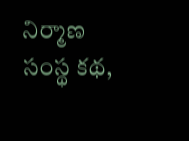నిర్మాణ సంస్థ కథ,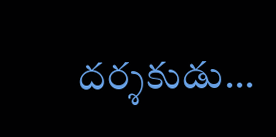దర్శకుడు…